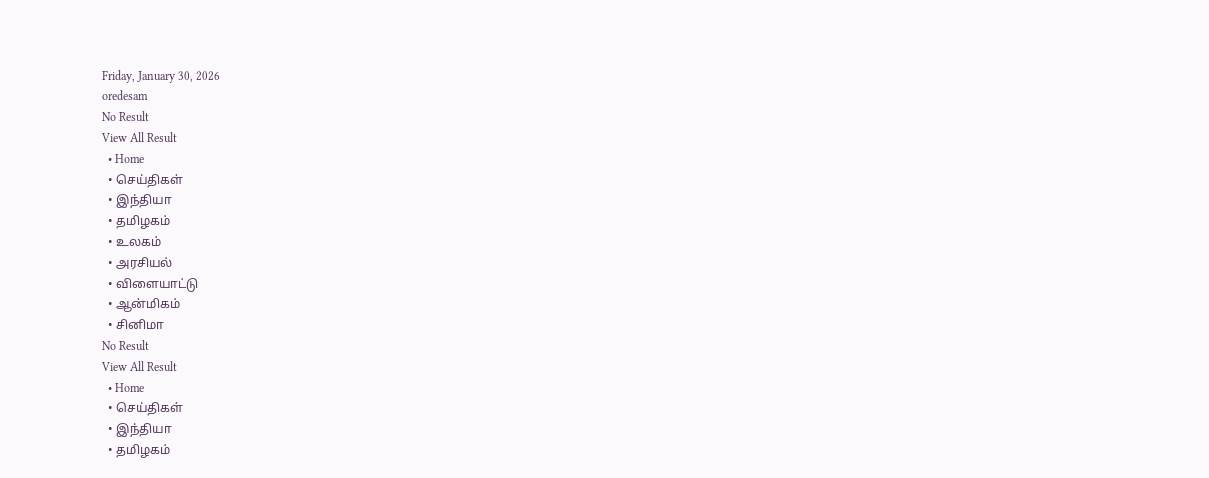Friday, January 30, 2026
oredesam
No Result
View All Result
  • Home
  • செய்திகள்
  • இந்தியா
  • தமிழகம்
  • உலகம்
  • அரசியல்
  • விளையாட்டு
  • ஆன்மிகம்
  • சினிமா
No Result
View All Result
  • Home
  • செய்திகள்
  • இந்தியா
  • தமிழகம்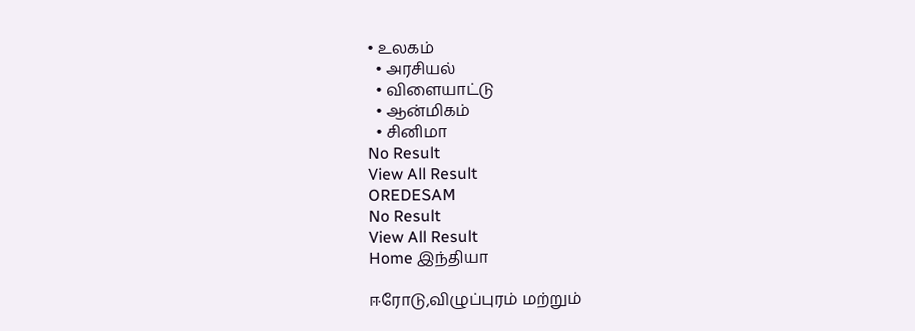• உலகம்
  • அரசியல்
  • விளையாட்டு
  • ஆன்மிகம்
  • சினிமா
No Result
View All Result
OREDESAM
No Result
View All Result
Home இந்தியா

ஈரோடு,விழுப்புரம் மற்றும்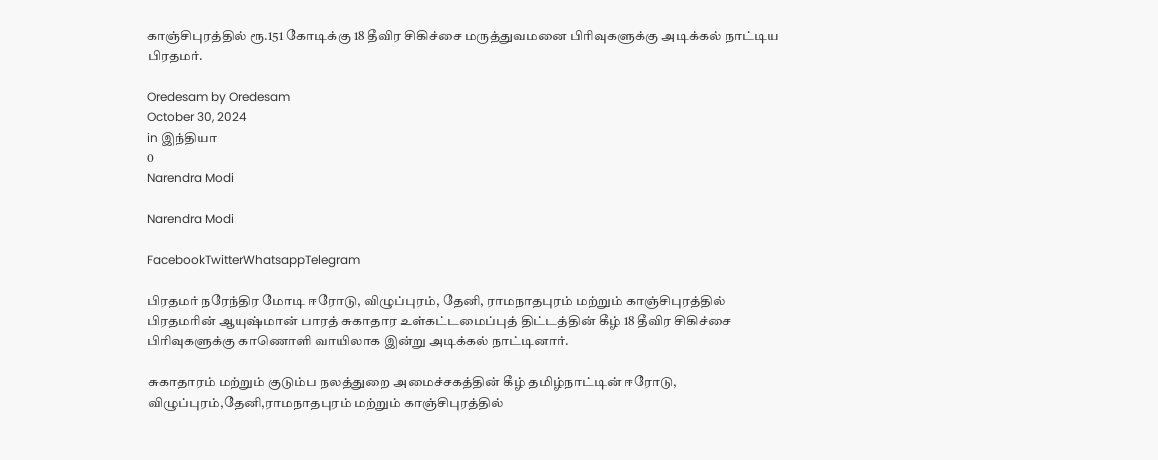காஞ்சிபுரத்தில் ரூ.151 கோடிக்கு 18 தீவிர சிகிச்சை மருத்துவமனை பிரிவுகளுக்கு அடிக்கல் நாட்டிய பிரதமர்.

Oredesam by Oredesam
October 30, 2024
in இந்தியா
0
Narendra Modi

Narendra Modi

FacebookTwitterWhatsappTelegram

பிரதமர் நரேந்திர மோடி ஈரோடு, விழுப்புரம், தேனி, ராமநாதபுரம் மற்றும் காஞ்சிபுரத்தில் பிரதமரின் ஆயுஷ்மான் பாரத் சுகாதார உள்கட்டமைப்புத் திட்டத்தின் கீழ் 18 தீவிர சிகிச்சை பிரிவுகளுக்கு காணொளி வாயிலாக இன்று அடிக்கல் நாட்டினார்.

சுகாதாரம் மற்றும் குடும்ப நலத்துறை அமைச்சகத்தின் கீழ் தமிழ்நாட்டின் ஈரோடு, விழுப்புரம்,தேனி,ராமநாதபுரம் மற்றும் காஞ்சிபுரத்தில்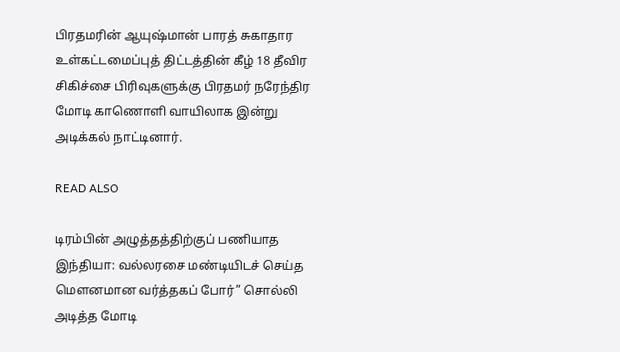பிரதமரின் ஆயுஷ்மான் பாரத் சுகாதார உள்கட்டமைப்புத் திட்டத்தின் கீழ் 18 தீவிர சிகிச்சை பிரிவுகளுக்கு பிரதமர் நரேந்திர மோடி காணொளி வாயிலாக இன்று அடிக்கல் நாட்டினார்.

READ ALSO

டிரம்பின் அழுத்தத்திற்குப் பணியாத இந்தியா: வல்லரசை மண்டியிடச் செய்த மௌனமான வர்த்தகப் போர்” சொல்லி அடித்த மோடி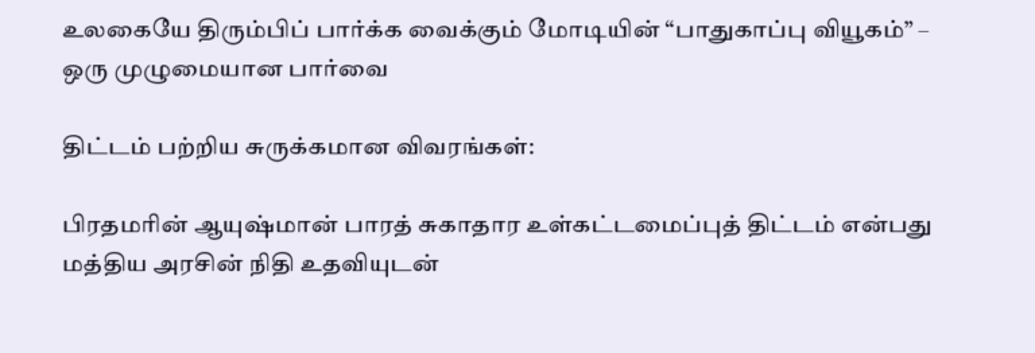உலகையே திரும்பிப் பார்க்க வைக்கும் மோடியின் “பாதுகாப்பு வியூகம்” – ஒரு முழுமையான பார்வை

திட்டம் பற்றிய சுருக்கமான விவரங்கள்:

பிரதமரின் ஆயுஷ்மான் பாரத் சுகாதார உள்கட்டமைப்புத் திட்டம் என்பது மத்திய அரசின் நிதி உதவியுடன்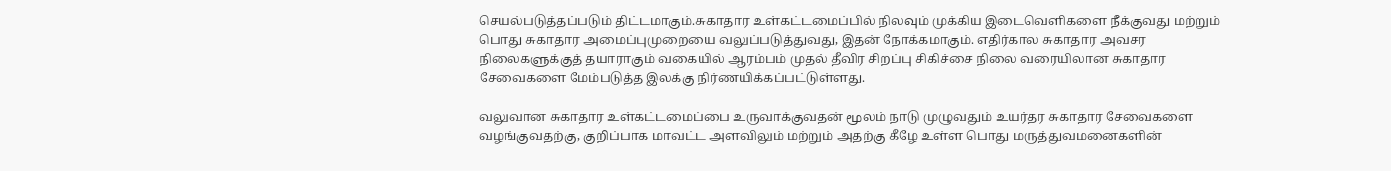செயல்படுத்தப்படும் திட்டமாகும்.சுகாதார உள்கட்டமைப்பில் நிலவும் முக்கிய இடைவெளிகளை நீக்குவது மற்றும் பொது சுகாதார அமைப்புமுறையை வலுப்படுத்துவது, இதன் நோக்கமாகும். எதிர்கால சுகாதார அவசர நிலைகளுக்குத் தயாராகும் வகையில் ஆரம்பம் முதல் தீவிர சிறப்பு சிகிச்சை நிலை வரையிலான சுகாதார சேவைகளை மேம்படுத்த இலக்கு நிர்ணயிக்கப்பட்டுள்ளது.

வலுவான சுகாதார உள்கட்டமைப்பை உருவாக்குவதன் மூலம் நாடு முழுவதும் உயர்தர சுகாதார சேவைகளை வழங்குவதற்கு, குறிப்பாக மாவட்ட அளவிலும் மற்றும் அதற்கு கீழே உள்ள பொது மருத்துவமனைகளின்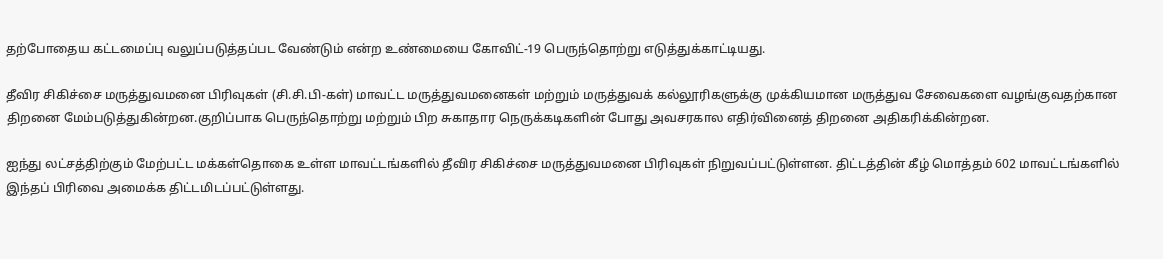தற்போதைய கட்டமைப்பு வலுப்படுத்தப்பட வேண்டும் என்ற உண்மையை கோவிட்-19 பெருந்தொற்று எடுத்துக்காட்டியது.

தீவிர சிகிச்சை மருத்துவமனை பிரிவுகள் (சி.சி.பி-கள்) மாவட்ட மருத்துவமனைகள் மற்றும் மருத்துவக் கல்லூரிகளுக்கு முக்கியமான மருத்துவ சேவைகளை வழங்குவதற்கான திறனை மேம்படுத்துகின்றன.குறிப்பாக பெருந்தொற்று மற்றும் பிற சுகாதார நெருக்கடிகளின் போது அவசரகால எதிர்வினைத் திறனை அதிகரிக்கின்றன.

ஐந்து லட்சத்திற்கும் மேற்பட்ட மக்கள்தொகை உள்ள மாவட்டங்களில் தீவிர சிகிச்சை மருத்துவமனை பிரிவுகள் நிறுவப்பட்டுள்ளன. திட்டத்தின் கீழ் மொத்தம் 602 மாவட்டங்களில் இந்தப் பிரிவை அமைக்க திட்டமிடப்பட்டுள்ளது.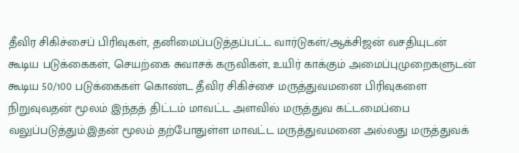தீவிர சிகிச்சைப் பிரிவுகள், தனிமைப்படுத்தப்பட்ட வார்டுகள்/ஆக்சிஜன் வசதியுடன் கூடிய படுக்கைகள், செயற்கை சுவாசக் கருவிகள், உயிர் காக்கும் அமைப்புமுறைகளுடன் கூடிய 50/100 படுக்கைகள் கொண்ட தீவிர சிகிச்சை மருத்துவமனை பிரிவுகளை நிறுவுவதன் மூலம் இந்தத் திட்டம் மாவட்ட அளவில் மருத்துவ கட்டமைப்பை வலுப்படுத்தும்.இதன் மூலம் தற்போதுள்ள மாவட்ட மருத்துவமனை அல்லது மருத்துவக்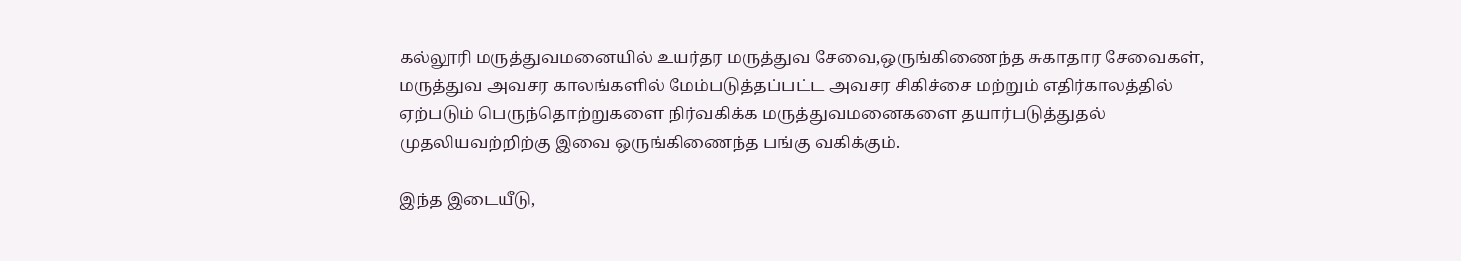கல்லூரி மருத்துவமனையில் உயர்தர மருத்துவ சேவை,ஒருங்கிணைந்த சுகாதார சேவைகள், மருத்துவ அவசர காலங்களில் மேம்படுத்தப்பட்ட அவசர சிகிச்சை மற்றும் எதிர்காலத்தில் ஏற்படும் பெருந்தொற்றுகளை நிர்வகிக்க மருத்துவமனைகளை தயார்படுத்துதல் முதலியவற்றிற்கு இவை ஒருங்கிணைந்த பங்கு வகிக்கும்.

இந்த இடையீடு,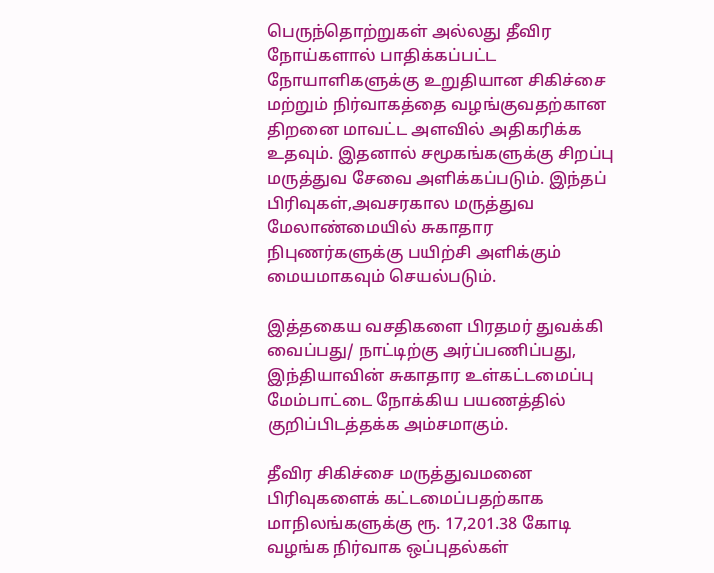பெருந்தொற்றுகள் அல்லது தீவிர நோய்களால் பாதிக்கப்பட்ட நோயாளிகளுக்கு உறுதியான சிகிச்சை மற்றும் நிர்வாகத்தை வழங்குவதற்கான திறனை மாவட்ட அளவில் அதிகரிக்க உதவும். இதனால் சமூகங்களுக்கு சிறப்பு மருத்துவ சேவை அளிக்கப்படும். இந்தப் பிரிவுகள்,அவசரகால மருத்துவ மேலாண்மையில் சுகாதார நிபுணர்களுக்கு பயிற்சி அளிக்கும் மையமாகவும் செயல்படும்.

இத்தகைய வசதிகளை பிரதமர் துவக்கி வைப்பது/ நாட்டிற்கு அர்ப்பணிப்பது, இந்தியாவின் சுகாதார உள்கட்டமைப்பு மேம்பாட்டை நோக்கிய பயணத்தில் குறிப்பிடத்தக்க அம்சமாகும்.

தீவிர சிகிச்சை மருத்துவமனை பிரிவுகளைக் கட்டமைப்பதற்காக மாநிலங்களுக்கு ரூ. 17,201.38 கோடி வழங்க நிர்வாக ஒப்புதல்கள்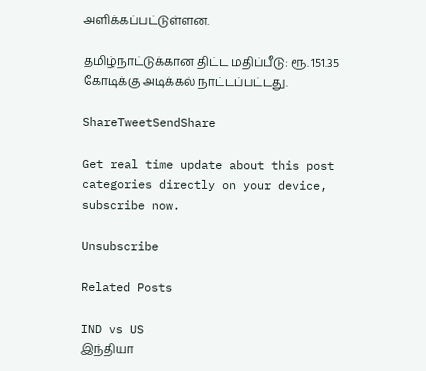அளிக்கப்பட்டுள்ளன.

தமிழ்நாட்டுக்கான திட்ட மதிப்பீடு: ரூ. 151.35 கோடிக்கு அடிக்கல் நாட்டப்பட்டது.

ShareTweetSendShare

Get real time update about this post categories directly on your device, subscribe now.

Unsubscribe

Related Posts

IND vs US
இந்தியா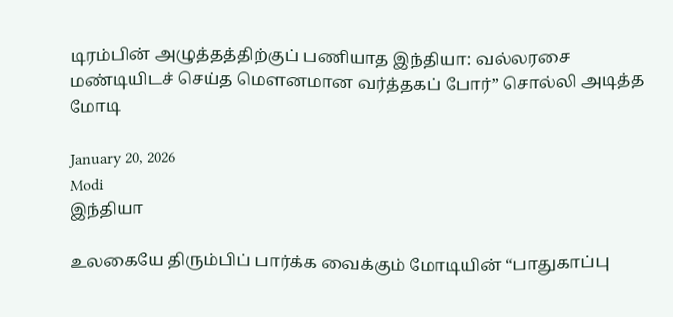டிரம்பின் அழுத்தத்திற்குப் பணியாத இந்தியா: வல்லரசை மண்டியிடச் செய்த மௌனமான வர்த்தகப் போர்” சொல்லி அடித்த மோடி

January 20, 2026
Modi
இந்தியா

உலகையே திரும்பிப் பார்க்க வைக்கும் மோடியின் “பாதுகாப்பு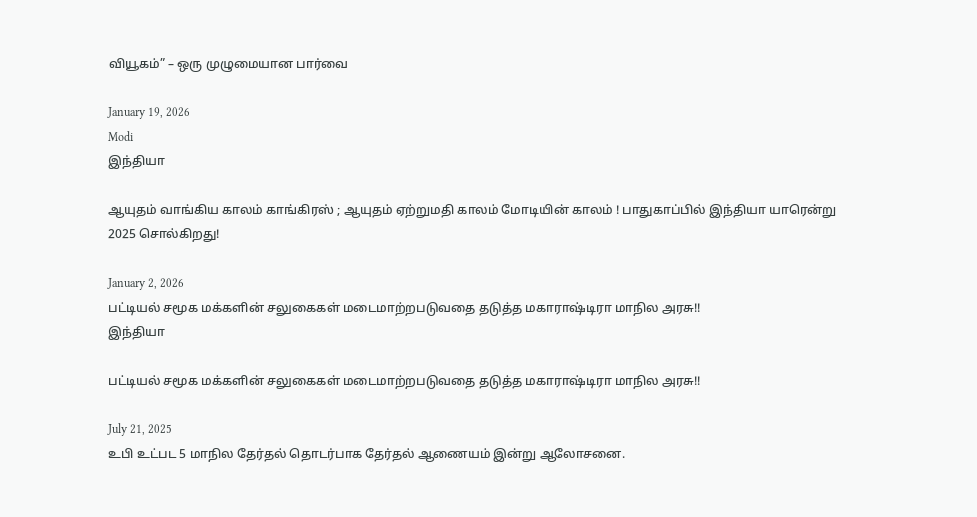வியூகம்” – ஒரு முழுமையான பார்வை

January 19, 2026
Modi
இந்தியா

ஆயுதம் வாங்கிய காலம் காங்கிரஸ் ; ஆயுதம் ஏற்றுமதி காலம் மோடியின் காலம் ! பாதுகாப்பில் இந்தியா யாரென்று 2025 சொல்கிறது!

January 2, 2026
பட்டியல் சமூக மக்களின் சலுகைகள் மடைமாற்றபடுவதை தடுத்த மகாராஷ்டிரா மாநில அரசு!!
இந்தியா

பட்டியல் சமூக மக்களின் சலுகைகள் மடைமாற்றபடுவதை தடுத்த மகாராஷ்டிரா மாநில அரசு!!

July 21, 2025
உபி உட்பட 5 மாநில தேர்தல் தொடர்பாக தேர்தல் ஆணையம் இன்று ஆலோசனை.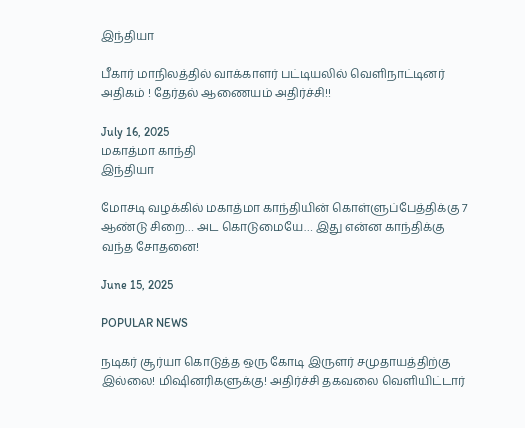இந்தியா

பீகார் மாநிலத்தில் வாக்காளர் பட்டியலில் வெளிநாட்டினர் அதிகம் ! தேர்தல் ஆணையம் அதிர்ச்சி!!

July 16, 2025
மகாத்மா காந்தி
இந்தியா

மோசடி வழக்கில் மகாத்மா காந்தியின் கொள்ளுப்பேத்திக்கு 7 ஆண்டு சிறை… அட கொடுமையே… இது என்ன காந்திக்கு வந்த சோதனை!

June 15, 2025

POPULAR NEWS

நடிகர் சூர்யா கொடுத்த ஒரு கோடி இருளர் சமுதாயத்திற்கு இல்லை! மிஷினரிகளுக்கு! அதிர்ச்சி தகவலை வெளியிட்டார்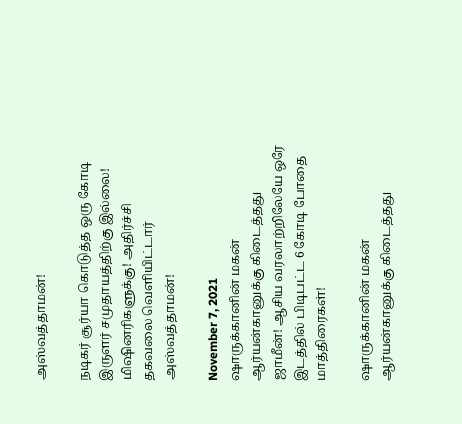அஸ்வத்தாமன்!

நடிகர் சூர்யா கொடுத்த ஒரு கோடி இருளர் சமுதாயத்திற்கு இல்லை! மிஷினரிகளுக்கு! அதிர்ச்சி தகவலை வெளியிட்டார் அஸ்வத்தாமன்!

November 7, 2021
ஷாருக்கானின் மகன் ஆர்யன்கானுக்கு கிடைத்தது  ஜாமீன்! ஆசிய வரலாற்றிலேயே ஒரே இடத்தில் பிடிபட்ட 6 கோடி போதை மாத்திரைகள்!

ஷாருக்கானின் மகன் ஆர்யன்கானுக்கு கிடைத்தது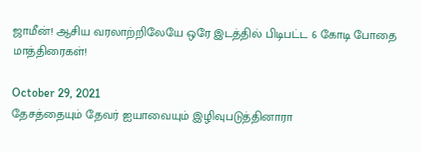ஜாமீன்! ஆசிய வரலாற்றிலேயே ஒரே இடத்தில் பிடிபட்ட 6 கோடி போதை மாத்திரைகள்!

October 29, 2021
தேசத்தையும் தேவர் ஐயாவையும் இழிவுபடுத்தினாரா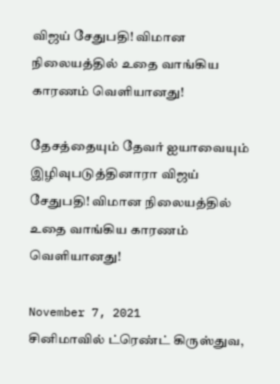விஜய் சேதுபதி! விமான நிலையத்தில் உதை வாங்கிய காரணம் வெளியானது!

தேசத்தையும் தேவர் ஐயாவையும் இழிவுபடுத்தினாரா விஜய் சேதுபதி! விமான நிலையத்தில் உதை வாங்கிய காரணம் வெளியானது!

November 7, 2021
சினிமாவில் ட்ரெண்ட் கிருஸ்துவ,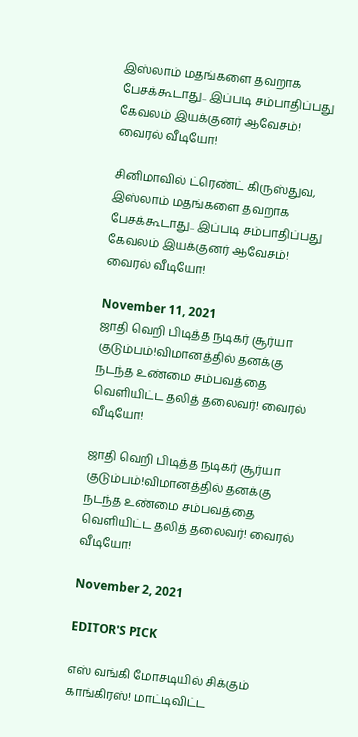இஸ்லாம் மதங்களை தவறாக பேசக்கூடாது.. இப்படி சம்பாதிப்பது கேவலம் இயக்குனர் ஆவேசம்! வைரல் வீடியோ!

சினிமாவில் ட்ரெண்ட் கிருஸ்துவ, இஸ்லாம் மதங்களை தவறாக பேசக்கூடாது.. இப்படி சம்பாதிப்பது கேவலம் இயக்குனர் ஆவேசம்! வைரல் வீடியோ!

November 11, 2021
ஜாதி வெறி பிடித்த நடிகர் சூர்யா குடும்பம்!விமானத்தில் தனக்கு நடந்த உண்மை சம்பவத்தை வெளியிட்ட தலித் தலைவர்! வைரல் வீடியோ!

ஜாதி வெறி பிடித்த நடிகர் சூர்யா குடும்பம்!விமானத்தில் தனக்கு நடந்த உண்மை சம்பவத்தை வெளியிட்ட தலித் தலைவர்! வைரல் வீடியோ!

November 2, 2021

EDITOR'S PICK

எஸ் வங்கி மோசடியில் சிக்கும் காங்கிரஸ்! மாட்டிவிட்ட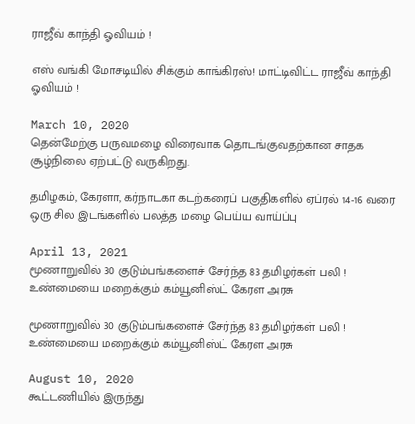ராஜீவ் காந்தி ஓவியம் !

எஸ் வங்கி மோசடியில் சிக்கும் காங்கிரஸ்! மாட்டிவிட்ட ராஜீவ் காந்தி ஓவியம் !

March 10, 2020
தென்மேற்கு பருவமழை விரைவாக தொடங்குவதற்கான சாதக சூழ்நிலை ஏற்பட்டு வருகிறது.

தமிழகம், கேரளா, கர்நாடகா கடற்கரைப் பகுதிகளில் ஏப்ரல் 14-16 வரை ஒரு சில இடங்களில் பலத்த மழை பெய்ய வாய்ப்பு

April 13, 2021
மூணாறுவில் 30 குடும்பங்களைச் சேர்ந்த 83 தமிழர்கள் பலி ! உண்மையை மறைக்கும் கம்யூனிஸ்ட் கேரள அரசு

மூணாறுவில் 30 குடும்பங்களைச் சேர்ந்த 83 தமிழர்கள் பலி ! உண்மையை மறைக்கும் கம்யூனிஸ்ட் கேரள அரசு

August 10, 2020
கூட்டணியில் இருந்து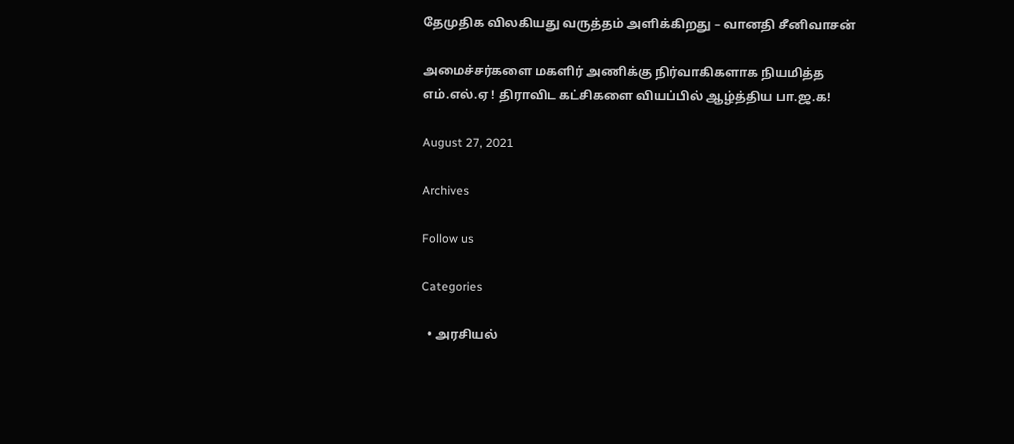தேமுதிக விலகியது வருத்தம் அளிக்கிறது – வானதி சீனிவாசன்

அமைச்சர்களை மகளிர் அணிக்கு நிர்வாகிகளாக நியமித்த எம்.எல்.ஏ ! திராவிட கட்சிகளை வியப்பில் ஆழ்த்திய பா.ஜ.க!

August 27, 2021

Archives

Follow us

Categories

  • அரசியல்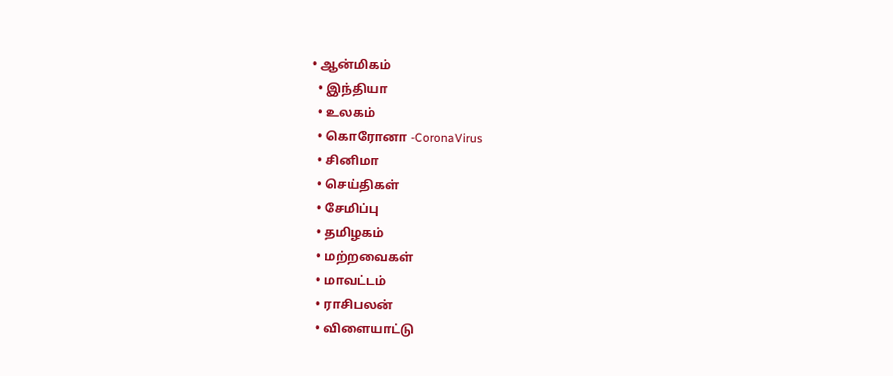• ஆன்மிகம்
  • இந்தியா
  • உலகம்
  • கொரோனா -CoronaVirus
  • சினிமா
  • செய்திகள்
  • சேமிப்பு
  • தமிழகம்
  • மற்றவைகள்
  • மாவட்டம்
  • ராசிபலன்
  • விளையாட்டு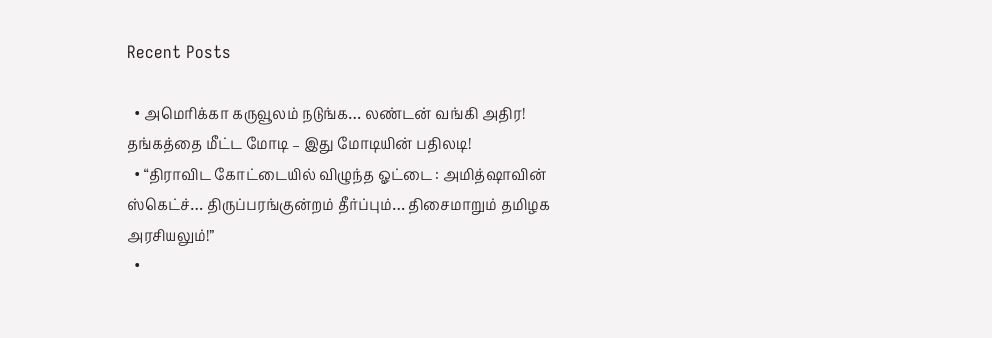Recent Posts

  • அமெரிக்கா கருவூலம் நடுங்க… லண்டன் வங்கி அதிர! தங்கத்தை மீட்ட மோடி – இது மோடியின் பதிலடி!
  • “திராவிட கோட்டையில் விழுந்த ஓட்டை : அமித்ஷாவின் ஸ்கெட்ச்… திருப்பரங்குன்றம் தீர்ப்பும்… திசைமாறும் தமிழக அரசியலும்!”
  •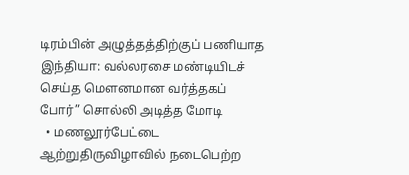டிரம்பின் அழுத்தத்திற்குப் பணியாத இந்தியா: வல்லரசை மண்டியிடச் செய்த மௌனமான வர்த்தகப் போர்” சொல்லி அடித்த மோடி
  • மணலூர்பேட்டை ஆற்றுதிருவிழாவில் நடைபெற்ற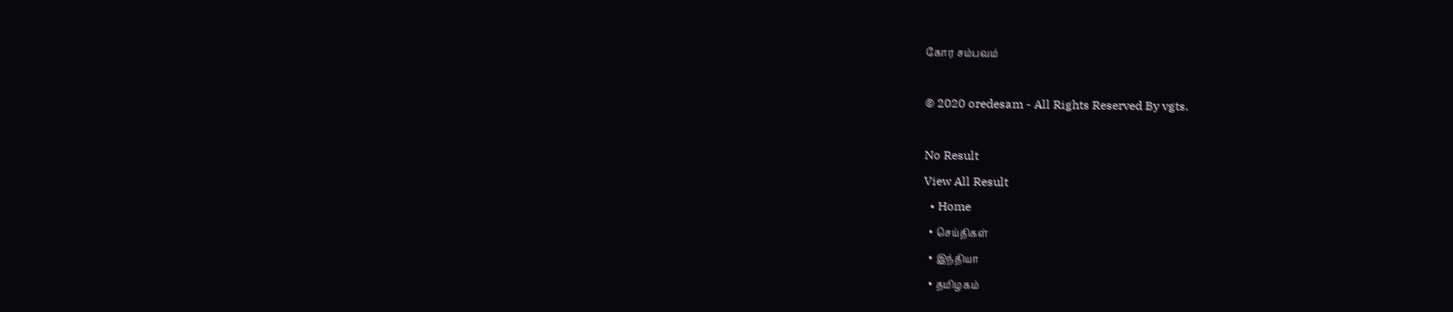கோர சம்பவம்

© 2020 oredesam - All Rights Reserved By vgts.

No Result
View All Result
  • Home
  • செய்திகள்
  • இந்தியா
  • தமிழகம்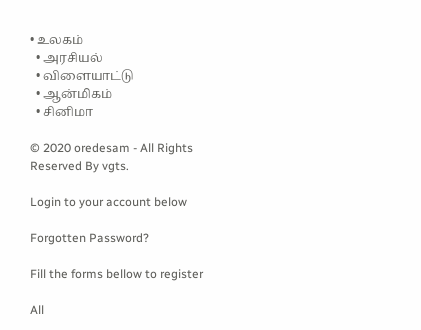• உலகம்
  • அரசியல்
  • விளையாட்டு
  • ஆன்மிகம்
  • சினிமா

© 2020 oredesam - All Rights Reserved By vgts.

Login to your account below

Forgotten Password?

Fill the forms bellow to register

All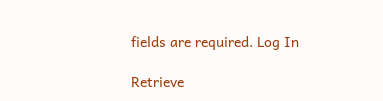fields are required. Log In

Retrieve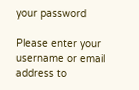your password

Please enter your username or email address to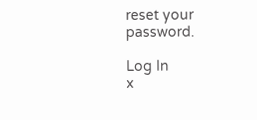reset your password.

Log In
x